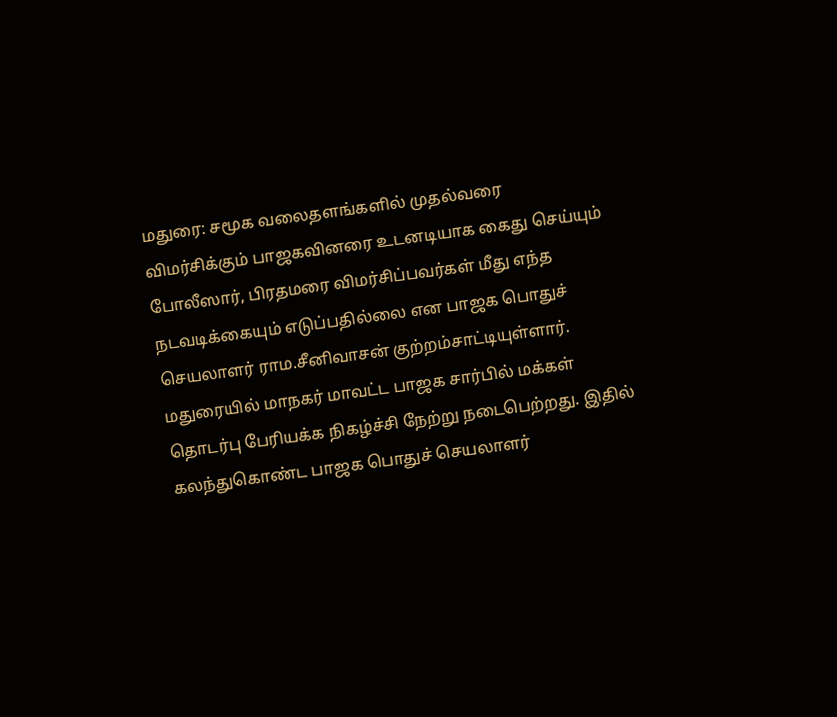மதுரை: சமூக வலைதளங்களில் முதல்வரை விமர்சிக்கும் பாஜகவினரை உடனடியாக கைது செய்யும் போலீஸார், பிரதமரை விமர்சிப்பவர்கள் மீது எந்த நடவடிக்கையும் எடுப்பதில்லை என பாஜக பொதுச் செயலாளர் ராம.சீனிவாசன் குற்றம்சாட்டியுள்ளார்.
மதுரையில் மாநகர் மாவட்ட பாஜக சார்பில் மக்கள் தொடர்பு பேரியக்க நிகழ்ச்சி நேற்று நடைபெற்றது. இதில் கலந்துகொண்ட பாஜக பொதுச் செயலாளர்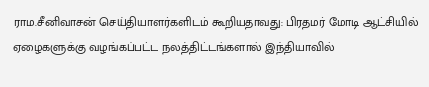ராம.சீனிவாசன் செய்தியாளர்களிடம் கூறியதாவது: பிரதமர் மோடி ஆட்சியில் ஏழைகளுக்கு வழங்கப்பட்ட நலத்திட்டங்களால் இந்தியாவில்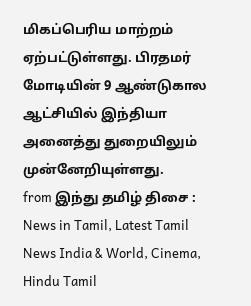மிகப்பெரிய மாற்றம் ஏற்பட்டுள்ளது. பிரதமர் மோடியின் 9 ஆண்டுகால ஆட்சியில் இந்தியா அனைத்து துறையிலும் முன்னேறியுள்ளது.
from இந்து தமிழ் திசை : News in Tamil, Latest Tamil News India & World, Cinema, Hindu Tamil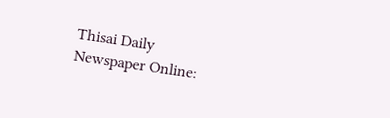Thisai Daily Newspaper Online: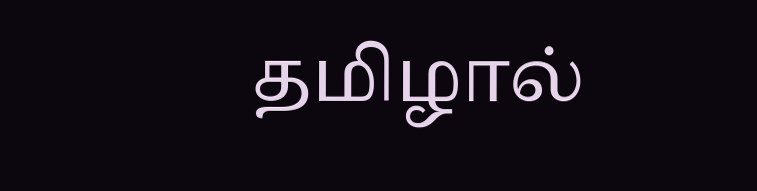தமிழால்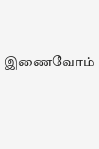இணைவோம்